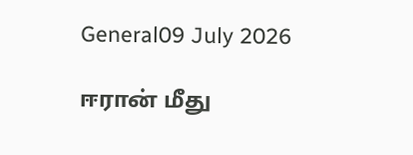General09 July 2026

ஈரான் மீது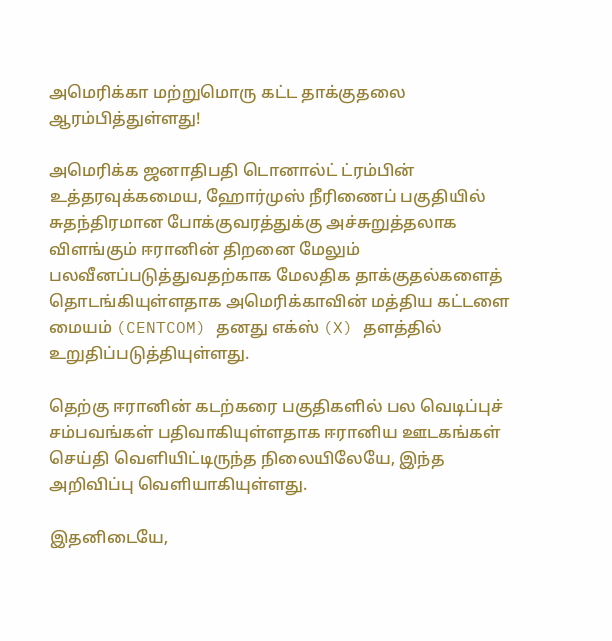அமெரிக்கா மற்றுமொரு கட்ட தாக்குதலை ஆரம்பித்துள்ளது!

அமெரிக்க ஜனாதிபதி டொனால்ட் ட்ரம்பின் உத்தரவுக்கமைய, ஹோர்முஸ் நீரிணைப் பகுதியில் சுதந்திரமான போக்குவரத்துக்கு அச்சுறுத்தலாக விளங்கும் ஈரானின் திறனை மேலும் பலவீனப்படுத்துவதற்காக மேலதிக தாக்குதல்களைத் தொடங்கியுள்ளதாக அமெரிக்காவின் மத்திய கட்டளை மையம் (CENTCOM) தனது எக்ஸ் (X) தளத்தில் உறுதிப்படுத்தியுள்ளது.

தெற்கு ஈரானின் கடற்கரை பகுதிகளில் பல வெடிப்புச் சம்பவங்கள் பதிவாகியுள்ளதாக ஈரானிய ஊடகங்கள் செய்தி வெளியிட்டிருந்த நிலையிலேயே, இந்த அறிவிப்பு வெளியாகியுள்ளது.

இதனிடையே,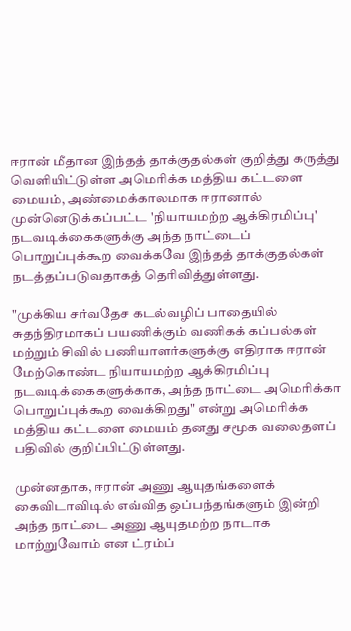ஈரான் மீதான இந்தத் தாக்குதல்கள் குறித்து கருத்து வெளியிட்டுள்ள அமெரிக்க மத்திய கட்டளை மையம், அண்மைக்காலமாக ஈரானால் முன்னெடுக்கப்பட்ட 'நியாயமற்ற ஆக்கிரமிப்பு' நடவடிக்கைகளுக்கு அந்த நாட்டைப் பொறுப்புக்கூற வைக்கவே இந்தத் தாக்குதல்கள் நடத்தப்படுவதாகத் தெரிவித்துள்ளது.

"முக்கிய சர்வதேச கடல்வழிப் பாதையில் சுதந்திரமாகப் பயணிக்கும் வணிகக் கப்பல்கள் மற்றும் சிவில் பணியாளர்களுக்கு எதிராக ஈரான் மேற்கொண்ட நியாயமற்ற ஆக்கிரமிப்பு நடவடிக்கைகளுக்காக, அந்த நாட்டை அமெரிக்கா பொறுப்புக்கூற வைக்கிறது" என்று அமெரிக்க மத்திய கட்டளை மையம் தனது சமூக வலைதளப் பதிவில் குறிப்பிட்டுள்ளது.

முன்னதாக, ஈரான் அணு ஆயுதங்களைக் கைவிடாவிடில் எவ்வித ஒப்பந்தங்களும் இன்றி அந்த நாட்டை அணு ஆயுதமற்ற நாடாக மாற்றுவோம் என ட்ரம்ப்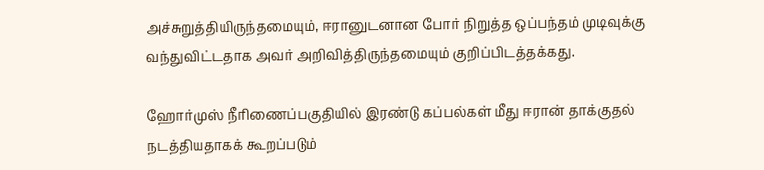அச்சுறுத்தியிருந்தமையும், ஈரானுடனான போர் நிறுத்த ஒப்பந்தம் முடிவுக்கு வந்துவிட்டதாக அவர் அறிவித்திருந்தமையும் குறிப்பிடத்தக்கது.

ஹோர்முஸ் நீரிணைப்பகுதியில் இரண்டு கப்பல்கள் மீது ஈரான் தாக்குதல் நடத்தியதாகக் கூறப்படும்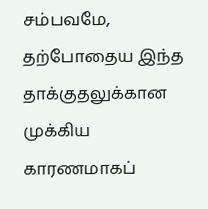சம்பவமே, தற்போதைய இந்த தாக்குதலுக்கான முக்கிய காரணமாகப்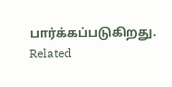பார்க்கப்படுகிறது.
Related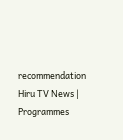recommendation
Hiru TV News | Programmes